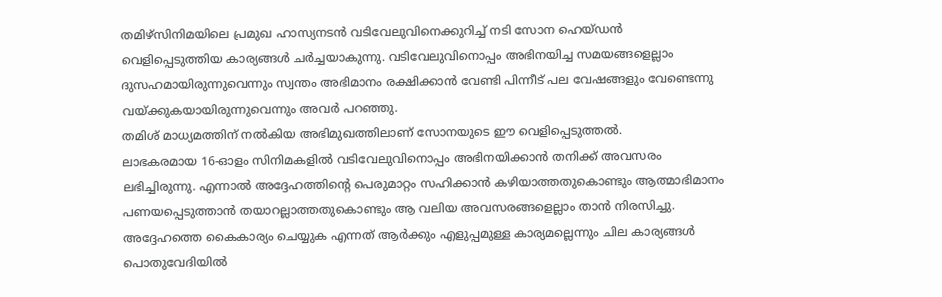തമിഴ്സിനിമയിലെ പ്രമുഖ ഹാസ്യനടൻ വടിവേലുവിനെക്കുറിച്ച് നടി സോന ഹെയ്ഡൻ വെളിപ്പെടുത്തിയ കാര്യങ്ങൾ ചർച്ചയാകുന്നു. വടിവേലുവിനൊപ്പം അഭിനയിച്ച സമയങ്ങളെല്ലാം ദുസഹമായിരുന്നുവെന്നും സ്വന്തം അഭിമാനം രക്ഷിക്കാൻ വേണ്ടി പിന്നീട് പല വേഷങ്ങളും വേണ്ടെന്നു വയ്ക്കുകയായിരുന്നുവെന്നും അവർ പറഞ്ഞു.
തമിശ് മാധ്യമത്തിന് നൽകിയ അഭിമുഖത്തിലാണ് സോനയുടെ ഈ വെളിപ്പെടുത്തൽ.
ലാഭകരമായ 16-ഓളം സിനിമകളിൽ വടിവേലുവിനൊപ്പം അഭിനയിക്കാൻ തനിക്ക് അവസരം ലഭിച്ചിരുന്നു. എന്നാൽ അദ്ദേഹത്തിന്റെ പെരുമാറ്റം സഹിക്കാൻ കഴിയാത്തതുകൊണ്ടും ആത്മാഭിമാനം പണയപ്പെടുത്താൻ തയാറല്ലാത്തതുകൊണ്ടും ആ വലിയ അവസരങ്ങളെല്ലാം താൻ നിരസിച്ചു.
അദ്ദേഹത്തെ കൈകാര്യം ചെയ്യുക എന്നത് ആർക്കും എളുപ്പമുള്ള കാര്യമല്ലെന്നും ചില കാര്യങ്ങൾ പൊതുവേദിയിൽ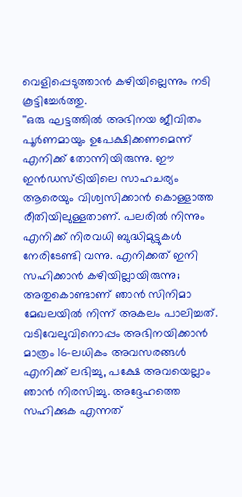വെളിപ്പെടുത്താൻ കഴിയില്ലെന്നും നടി കൂട്ടിച്ചേർത്തു.
''ഒരു ഘട്ടത്തിൽ അഭിനയ ജീവിതം പൂർണമായും ഉപേക്ഷിക്കണമെന്ന് എനിക്ക് തോന്നിയിരുന്നു. ഈ ഇൻഡസ്ട്രിയിലെ സാഹചര്യം ആരെയും വിശ്വസിക്കാൻ കൊള്ളാത്ത രീതിയിലുള്ളതാണ്. പലരിൽ നിന്നും എനിക്ക് നിരവധി ബുദ്ധിമുട്ടുകൾ നേരിടേണ്ടി വന്നു. എനിക്കത് ഇനി സഹിക്കാൻ കഴിയില്ലായിരുന്നു; അതുകൊണ്ടാണ് ഞാൻ സിനിമാ മേഖലയിൽ നിന്ന് അകലം പാലിച്ചത്.
വടിവേലുവിനൊപ്പം അഭിനയിക്കാൻ മാത്രം 16-ലധികം അവസരങ്ങൾ എനിക്ക് ലഭിച്ചു, പക്ഷേ അവയെല്ലാം ഞാൻ നിരസിച്ചു. അദ്ദേഹത്തെ സഹിക്കുക എന്നത്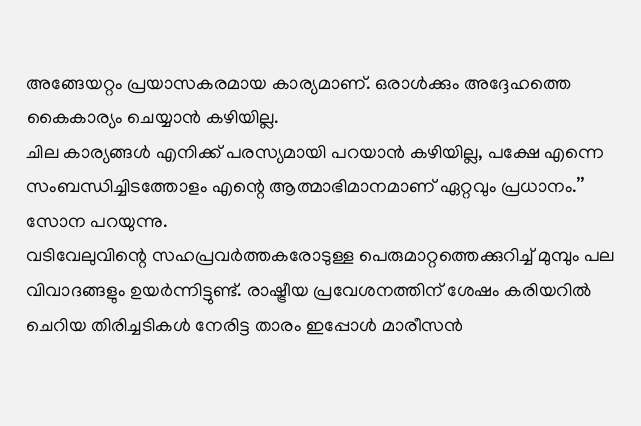അങ്ങേയറ്റം പ്രയാസകരമായ കാര്യമാണ്. ഒരാൾക്കും അദ്ദേഹത്തെ കൈകാര്യം ചെയ്യാൻ കഴിയില്ല.
ചില കാര്യങ്ങൾ എനിക്ക് പരസ്യമായി പറയാൻ കഴിയില്ല, പക്ഷേ എന്നെ സംബന്ധിച്ചിടത്തോളം എന്റെ ആത്മാഭിമാനമാണ് ഏറ്റവും പ്രധാനം.’’ സോന പറയുന്നു.
വടിവേലുവിന്റെ സഹപ്രവർത്തകരോടുള്ള പെരുമാറ്റത്തെക്കുറിച്ച് മുമ്പും പല വിവാദങ്ങളും ഉയർന്നിട്ടുണ്ട്. രാഷ്ട്രീയ പ്രവേശനത്തിന് ശേഷം കരിയറിൽ ചെറിയ തിരിച്ചടികൾ നേരിട്ട താരം ഇപ്പോൾ മാരീസൻ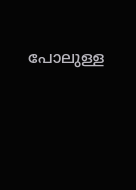പോലുള്ള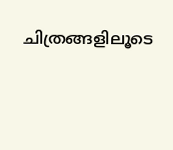ചിത്രങ്ങളിലൂടെ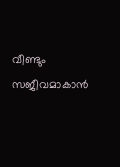വീണ്ടും സജീവമാകാൻ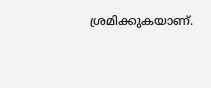ശ്രമിക്കുകയാണ്.